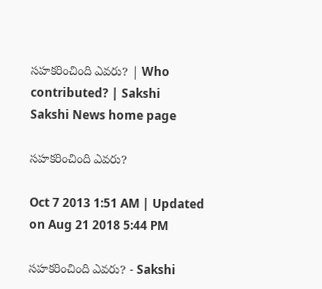సహకరించింది ఎవరు? | Who contributed? | Sakshi
Sakshi News home page

సహకరించింది ఎవరు?

Oct 7 2013 1:51 AM | Updated on Aug 21 2018 5:44 PM

సహకరించింది ఎవరు? - Sakshi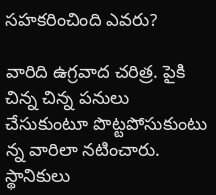సహకరించింది ఎవరు?

వారిది ఉగ్రవాద చరిత్ర. పైకి చిన్న చిన్న పనులు చేసుకుంటూ పొట్టపోసుకుంటు న్న వారిలా నటించారు. స్థానికులు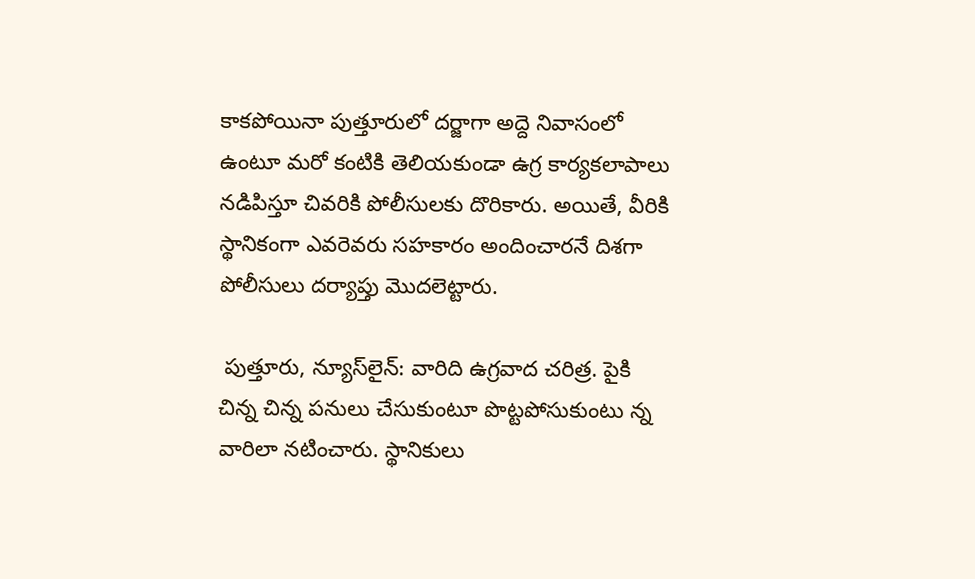కాకపోయినా పుత్తూరులో దర్జాగా అద్దె నివాసంలో ఉంటూ మరో కంటికి తెలియకుండా ఉగ్ర కార్యకలాపాలు నడిపిస్తూ చివరికి పోలీసులకు దొరికారు. అయితే, వీరికి స్థానికంగా ఎవరెవరు సహకారం అందించారనే దిశగా పోలీసులు దర్యాప్తు మొదలెట్టారు.

 పుత్తూరు, న్యూస్‌లైన్: వారిది ఉగ్రవాద చరిత్ర. పైకి చిన్న చిన్న పనులు చేసుకుంటూ పొట్టపోసుకుంటు న్న వారిలా నటించారు. స్థానికులు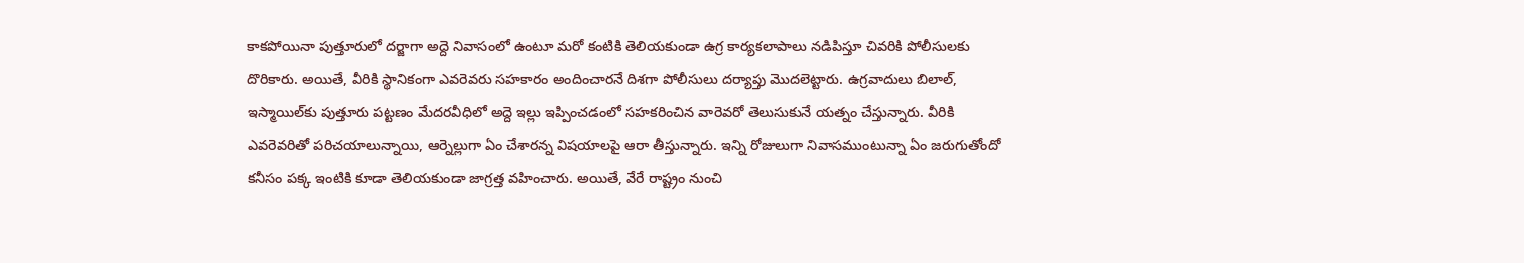కాకపోయినా పుత్తూరులో దర్జాగా అద్దె నివాసంలో ఉంటూ మరో కంటికి తెలియకుండా ఉగ్ర కార్యకలాపాలు నడిపిస్తూ చివరికి పోలీసులకు దొరికారు. అయితే, వీరికి స్థానికంగా ఎవరెవరు సహకారం అందించారనే దిశగా పోలీసులు దర్యాప్తు మొదలెట్టారు. ఉగ్రవాదులు బిలాల్, ఇస్మాయిల్‌కు పుత్తూరు పట్టణం మేదరవీధిలో అద్దె ఇల్లు ఇప్పించడంలో సహకరించిన వారెవరో తెలుసుకునే యత్నం చేస్తున్నారు. వీరికి ఎవరెవరితో పరిచయాలున్నాయి, ఆర్నెల్లుగా ఏం చేశారన్న విషయాలపై ఆరా తీస్తున్నారు. ఇన్ని రోజులుగా నివాసముంటున్నా ఏం జరుగుతోందో కనీసం పక్క ఇంటికి కూడా తెలియకుండా జాగ్రత్త వహించారు. అయితే, వేరే రాష్ట్రం నుంచి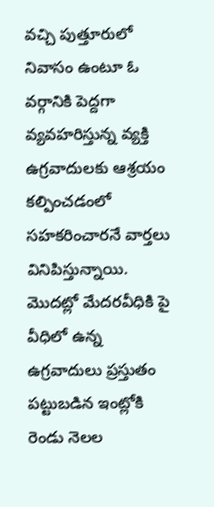వచ్చి పుత్తూరులో నివాసం ఉంటూ ఓ వర్గానికి పెద్దగా వ్యవహరిస్తున్న వ్యక్తి ఉగ్రవాదులకు ఆశ్రయం కల్పించడంలో సహకరించారనే వార్తలు వినిపిస్తున్నాయి. మొదట్లో మేదరవీధికి పై వీధిలో ఉన్న ఉగ్రవాదులు ప్రస్తుతం పట్టుబడిన ఇంట్లోకి రెండు నెలల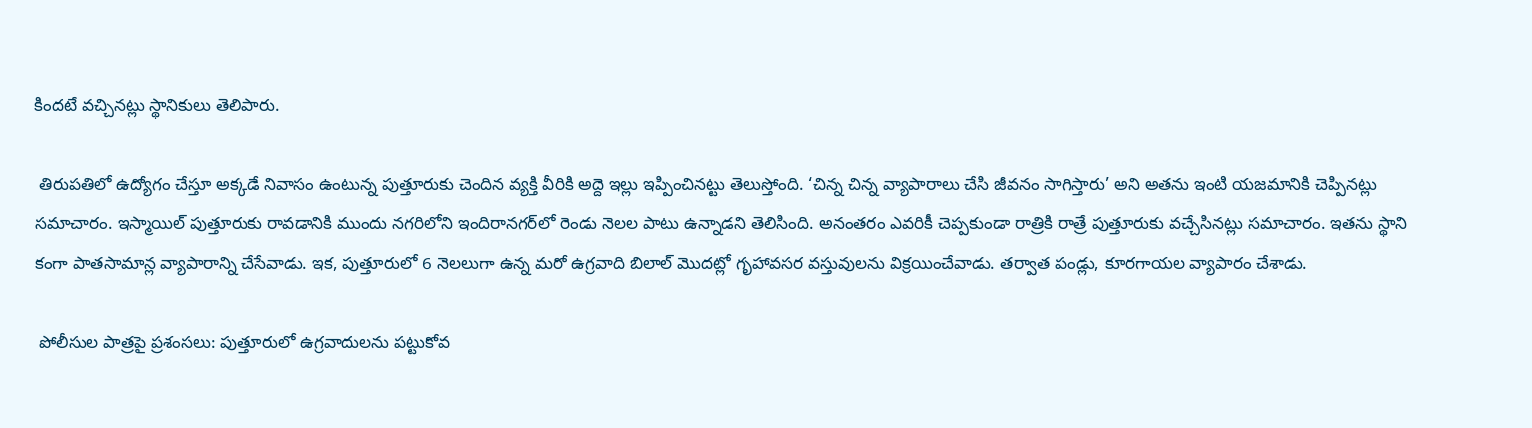కిందటే వచ్చినట్లు స్థానికులు తెలిపారు.

 తిరుపతిలో ఉద్యోగం చేస్తూ అక్కడే నివాసం ఉంటున్న పుత్తూరుకు చెందిన వ్యక్తి వీరికి అద్దె ఇల్లు ఇప్పించినట్టు తెలుస్తోంది. ‘చిన్న చిన్న వ్యాపారాలు చేసి జీవనం సాగిస్తారు’ అని అతను ఇంటి యజమానికి చెప్పినట్లు సమాచారం. ఇస్మాయిల్ పుత్తూరుకు రావడానికి ముందు నగరిలోని ఇందిరానగర్‌లో రెండు నెలల పాటు ఉన్నాడని తెలిసింది. అనంతరం ఎవరికీ చెప్పకుండా రాత్రికి రాత్రే పుత్తూరుకు వచ్చేసినట్లు సమాచారం. ఇతను స్థాని కంగా పాతసామాన్ల వ్యాపారాన్ని చేసేవాడు. ఇక, పుత్తూరులో 6 నెలలుగా ఉన్న మరో ఉగ్రవాది బిలాల్ మొదట్లో గృహావసర వస్తువులను విక్రయించేవాడు. తర్వాత పండ్లు, కూరగాయల వ్యాపారం చేశాడు.

 పోలీసుల పాత్రపై ప్రశంసలు: పుత్తూరులో ఉగ్రవాదులను పట్టుకోవ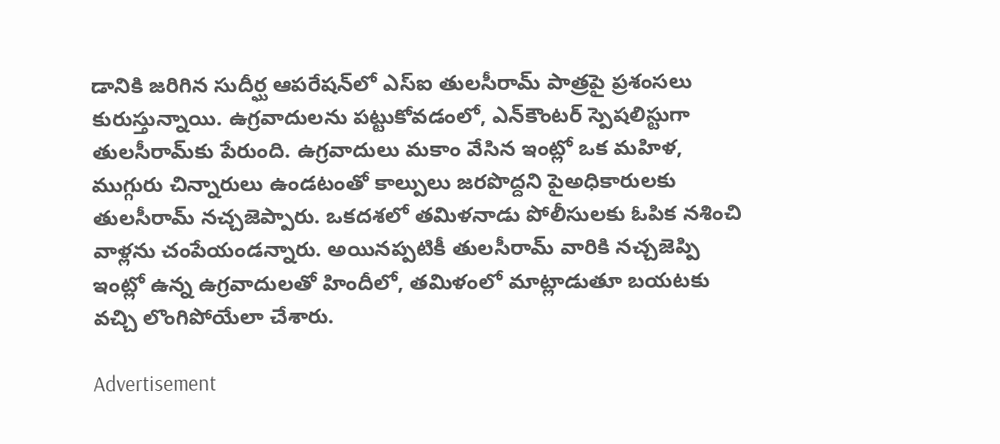డానికి జరిగిన సుదీర్ఘ ఆపరేషన్‌లో ఎస్‌ఐ తులసీరామ్ పాత్రపై ప్రశంసలు కురుస్తున్నాయి. ఉగ్రవాదులను పట్టుకోవడంలో, ఎన్‌కౌంటర్ స్పెషలిస్టుగా తులసీరామ్‌కు పేరుంది. ఉగ్రవాదులు మకాం వేసిన ఇంట్లో ఒక మహిళ, ముగ్గురు చిన్నారులు ఉండటంతో కాల్పులు జరపొద్దని పైఅధికారులకు తులసీరామ్ నచ్చజెప్పారు. ఒకదశలో తమిళనాడు పోలీసులకు ఓపిక నశించి వాళ్లను చంపేయండన్నారు. అయినప్పటికీ తులసీరామ్ వారికి నచ్చజెప్పి ఇంట్లో ఉన్న ఉగ్రవాదులతో హిందీలో, తమిళంలో మాట్లాడుతూ బయటకు వచ్చి లొంగిపోయేలా చేశారు.

Advertisement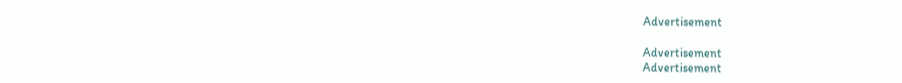Advertisement

Advertisement
Advertisement